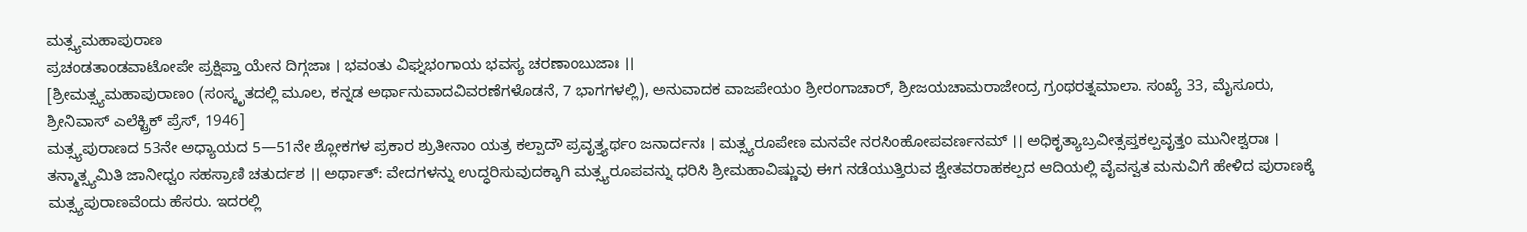ಮತ್ಸ್ಯಮಹಾಪುರಾಣ
ಪ್ರಚಂಡತಾಂಡವಾಟೋಪೇ ಪ್ರಕ್ಷಿಪ್ತಾ ಯೇನ ದಿಗ್ಗಜಾಃ । ಭವಂತು ವಿಘ್ನಭಂಗಾಯ ಭವಸ್ಯ ಚರಣಾಂಬುಜಾಃ ।।
[ಶ್ರೀಮತ್ಸ್ಯಮಹಾಪುರಾಣಂ (ಸಂಸ್ಕೃತದಲ್ಲಿ ಮೂಲ, ಕನ್ನಡ ಅರ್ಥಾನುವಾದವಿವರಣೆಗಳೊಡನೆ, 7 ಭಾಗಗಳಲ್ಲಿ), ಅನುವಾದಕ ವಾಜಪೇಯಂ ಶ್ರೀರಂಗಾಚಾರ್, ಶ್ರೀಜಯಚಾಮರಾಜೇಂದ್ರ ಗ್ರಂಥರತ್ನಮಾಲಾ. ಸಂಖ್ಯೆ 33, ಮೈಸೂರು, ಶ್ರೀನಿವಾಸ್ ಎಲೆಕ್ಟ್ರಿಕ್ ಪ್ರೆಸ್, 1946]
ಮತ್ಸ್ಯಪುರಾಣದ 53ನೇ ಅಧ್ಯಾಯದ 5—51ನೇ ಶ್ಲೋಕಗಳ ಪ್ರಕಾರ ಶ್ರುತೀನಾಂ ಯತ್ರ ಕಲ್ಪಾದೌ ಪ್ರವೃತ್ತ್ಯರ್ಥಂ ಜನಾರ್ದನಃ । ಮತ್ಸ್ಯರೂಪೇಣ ಮನವೇ ನರಸಿಂಹೋಪವರ್ಣನಮ್ ।। ಅಧಿಕೃತ್ಯಾಬ್ರವೀತ್ಸಪ್ತಕಲ್ಪವೃತ್ತಂ ಮುನೀಶ್ವರಾಃ । ತನ್ಮಾತ್ಸ್ಯಮಿತಿ ಜಾನೀಧ್ವಂ ಸಹಸ್ರಾಣಿ ಚತುರ್ದಶ ।। ಅರ್ಥಾತ್: ವೇದಗಳನ್ನು ಉದ್ಧರಿಸುವುದಕ್ಕಾಗಿ ಮತ್ಸ್ಯರೂಪವನ್ನು ಧರಿಸಿ ಶ್ರೀಮಹಾವಿಷ್ಣುವು ಈಗ ನಡೆಯುತ್ತಿರುವ ಶ್ವೇತವರಾಹಕಲ್ಪದ ಆದಿಯಲ್ಲಿ ವೈವಸ್ವತ ಮನುವಿಗೆ ಹೇಳಿದ ಪುರಾಣಕ್ಕೆ ಮತ್ಸ್ಯಪುರಾಣವೆಂದು ಹೆಸರು. ಇದರಲ್ಲಿ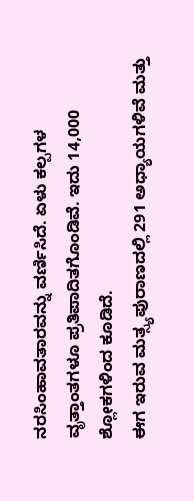ನರಸಿಂಹಾವತಾರವನ್ನು ವರ್ಣಿಸಿದೆ. ಏಳು ಕಲ್ಪಗಳ ವೃತ್ತಾಂತಗಳೂ ಪ್ರತಿಪಾದಿತಗೊಂಡಿವೆ. ಇದು 14,000 ಶ್ಲೋಕಗಳಿಂದ ಕೂಡಿದೆ.
ಈಗ ಇರುವ ಮತ್ಸ್ಯಪುರಾಣದಲ್ಲಿ 291 ಅಧ್ಯಾಯಗಳಿವೆ ಮತ್ತು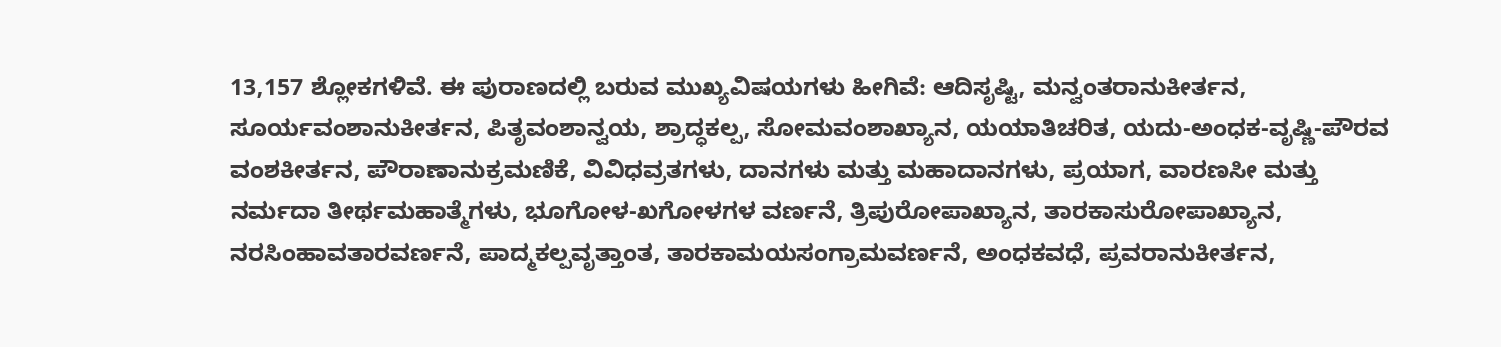13,157 ಶ್ಲೋಕಗಳಿವೆ. ಈ ಪುರಾಣದಲ್ಲಿ ಬರುವ ಮುಖ್ಯವಿಷಯಗಳು ಹೀಗಿವೆ: ಆದಿಸೃಷ್ಟಿ, ಮನ್ವಂತರಾನುಕೀರ್ತನ, ಸೂರ್ಯವಂಶಾನುಕೀರ್ತನ, ಪಿತೃವಂಶಾನ್ವಯ, ಶ್ರಾದ್ಧಕಲ್ಪ, ಸೋಮವಂಶಾಖ್ಯಾನ, ಯಯಾತಿಚರಿತ, ಯದು-ಅಂಧಕ-ವೃಷ್ಣಿ-ಪೌರವ ವಂಶಕೀರ್ತನ, ಪೌರಾಣಾನುಕ್ರಮಣಿಕೆ, ವಿವಿಧವ್ರತಗಳು, ದಾನಗಳು ಮತ್ತು ಮಹಾದಾನಗಳು, ಪ್ರಯಾಗ, ವಾರಣಸೀ ಮತ್ತು ನರ್ಮದಾ ತೀರ್ಥಮಹಾತ್ಮೆಗಳು, ಭೂಗೋಳ-ಖಗೋಳಗಳ ವರ್ಣನೆ, ತ್ರಿಪುರೋಪಾಖ್ಯಾನ, ತಾರಕಾಸುರೋಪಾಖ್ಯಾನ, ನರಸಿಂಹಾವತಾರವರ್ಣನೆ, ಪಾದ್ಮಕಲ್ಪವೃತ್ತಾಂತ, ತಾರಕಾಮಯಸಂಗ್ರಾಮವರ್ಣನೆ, ಅಂಧಕವಧೆ, ಪ್ರವರಾನುಕೀರ್ತನ,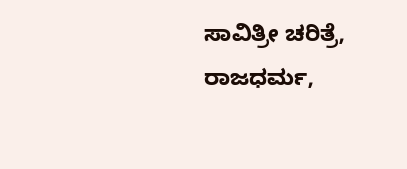ಸಾವಿತ್ರೀ ಚರಿತ್ರೆ, ರಾಜಧರ್ಮ,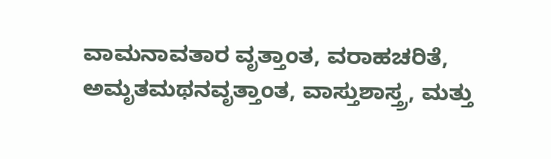ವಾಮನಾವತಾರ ವೃತ್ತಾಂತ, ವರಾಹಚರಿತೆ, ಅಮೃತಮಥನವೃತ್ತಾಂತ, ವಾಸ್ತುಶಾಸ್ತ್ರ, ಮತ್ತು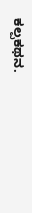ಕಲ್ಪಕಥನ.